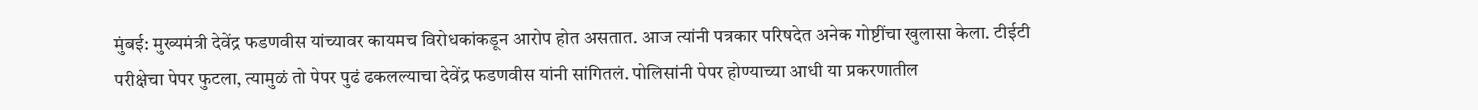मुंबई: मुख्यमंत्री देवेंद्र फडणवीस यांच्यावर कायमच विरोधकांकडून आरोप होत असतात. आज त्यांनी पत्रकार परिषदेत अनेक गोष्टींचा खुलासा केला. टीईटी परीक्षेचा पेपर फुटला, त्यामुळं तो पेपर पुढं ढकलल्याचा देवेंद्र फडणवीस यांनी सांगितलं. पोलिसांनी पेपर होण्याच्या आधी या प्रकरणातील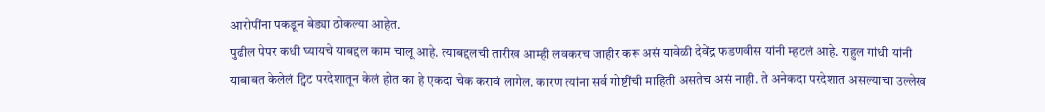आरोपींना पकडून बेड्या ठोकल्या आहेत.
पुढील पेपर कधी घ्यायचे याबद्दल काम चालू आहे. त्याबद्दलची तारीख आम्ही लवकरच जाहीर करू असं यावेळी देवेंद्र फडणवीस यांनी म्हटलं आहे. राहुल गांधी यांनी याबाबत केलेलं ट्विट परदेशातून केलं होत का हे एकदा चेक करावं लागेल. कारण त्यांना सर्व गोष्टींची माहिती असतेच असं नाही. ते अनेकदा परदेशात असल्याचा उल्लेख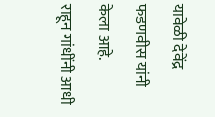यावेळी देवेंद्र फडणवीस यांनी केला आहे.
राहून गांधींनी आधी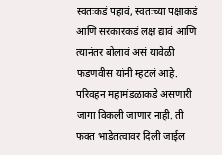स्वतःकडं पहावं, स्वतःच्या पक्षाकडं आणि सरकारकडं लक्ष द्यावं आणि त्यानंतर बोलावं असं यावेळी फडणवीस यांनी म्हटलं आहे. परिवहन महामंडळाकडे असणारी जागा विकली जाणार नाही. ती फक्त भाडेतत्वावर दिली जाईल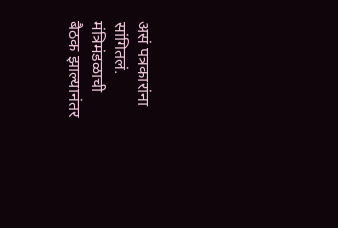असं पत्रकारांना सांगितलं. मंत्रिमंडळाची बैठक झाल्यानंतर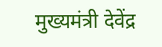मुख्यमंत्री देवेंद्र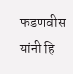फडणवीस यांनी हि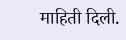माहिती दिली.